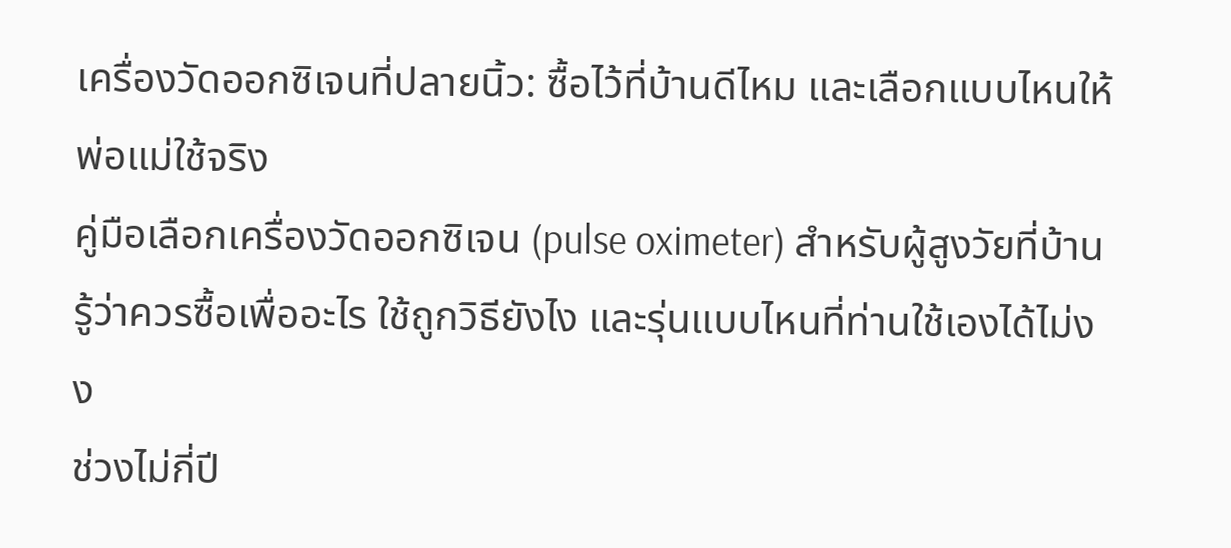เครื่องวัดออกซิเจนที่ปลายนิ้ว: ซื้อไว้ที่บ้านดีไหม และเลือกแบบไหนให้พ่อแม่ใช้จริง
คู่มือเลือกเครื่องวัดออกซิเจน (pulse oximeter) สำหรับผู้สูงวัยที่บ้าน รู้ว่าควรซื้อเพื่ออะไร ใช้ถูกวิธียังไง และรุ่นแบบไหนที่ท่านใช้เองได้ไม่งง
ช่วงไม่กี่ปี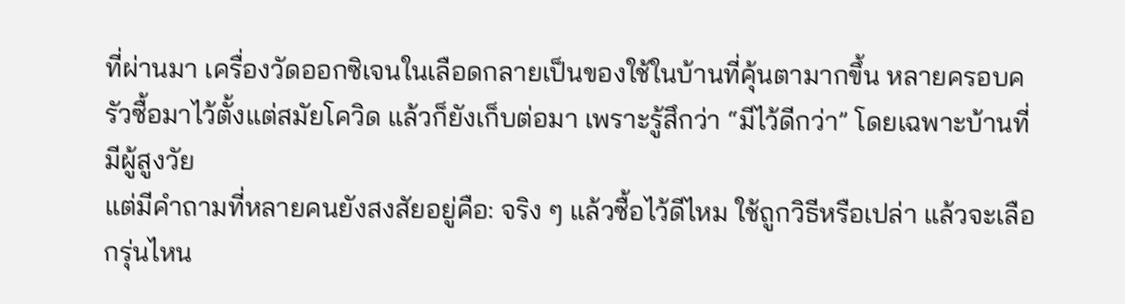ที่ผ่านมา เครื่องวัดออกซิเจนในเลือดกลายเป็นของใช้ในบ้านที่คุ้นตามากขึ้น หลายครอบครัวซื้อมาไว้ตั้งแต่สมัยโควิด แล้วก็ยังเก็บต่อมา เพราะรู้สึกว่า “มีไว้ดีกว่า” โดยเฉพาะบ้านที่มีผู้สูงวัย
แต่มีคำถามที่หลายคนยังสงสัยอยู่คือ: จริง ๆ แล้วซื้อไว้ดีไหม ใช้ถูกวิธีหรือเปล่า แล้วจะเลือกรุ่นไหน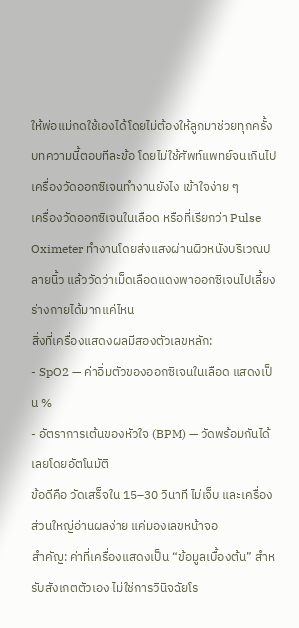ให้พ่อแม่กดใช้เองได้โดยไม่ต้องให้ลูกมาช่วยทุกครั้ง
บทความนี้ตอบทีละข้อ โดยไม่ใช้ศัพท์แพทย์จนเกินไป
เครื่องวัดออกซิเจนทำงานยังไง เข้าใจง่าย ๆ
เครื่องวัดออกซิเจนในเลือด หรือที่เรียกว่า Pulse Oximeter ทำงานโดยส่งแสงผ่านผิวหนังบริเวณปลายนิ้ว แล้ววัดว่าเม็ดเลือดแดงพาออกซิเจนไปเลี้ยงร่างกายได้มากแค่ไหน
สิ่งที่เครื่องแสดงผลมีสองตัวเลขหลัก:
- SpO2 — ค่าอิ่มตัวของออกซิเจนในเลือด แสดงเป็น %
- อัตราการเต้นของหัวใจ (BPM) — วัดพร้อมกันได้เลยโดยอัตโนมัติ
ข้อดีคือ วัดเสร็จใน 15–30 วินาที ไม่เจ็บ และเครื่องส่วนใหญ่อ่านผลง่าย แค่มองเลขหน้าจอ
สำคัญ: ค่าที่เครื่องแสดงเป็น “ข้อมูลเบื้องต้น” สำหรับสังเกตตัวเอง ไม่ใช่การวินิจฉัยโร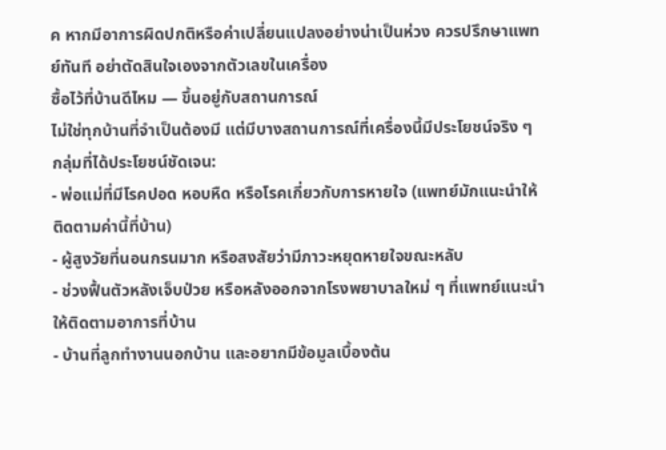ค หากมีอาการผิดปกติหรือค่าเปลี่ยนแปลงอย่างน่าเป็นห่วง ควรปรึกษาแพทย์ทันที อย่าตัดสินใจเองจากตัวเลขในเครื่อง
ซื้อไว้ที่บ้านดีไหม — ขึ้นอยู่กับสถานการณ์
ไม่ใช่ทุกบ้านที่จำเป็นต้องมี แต่มีบางสถานการณ์ที่เครื่องนี้มีประโยชน์จริง ๆ
กลุ่มที่ได้ประโยชน์ชัดเจน:
- พ่อแม่ที่มีโรคปอด หอบหืด หรือโรคเกี่ยวกับการหายใจ (แพทย์มักแนะนำให้ติดตามค่านี้ที่บ้าน)
- ผู้สูงวัยที่นอนกรนมาก หรือสงสัยว่ามีภาวะหยุดหายใจขณะหลับ
- ช่วงฟื้นตัวหลังเจ็บป่วย หรือหลังออกจากโรงพยาบาลใหม่ ๆ ที่แพทย์แนะนำให้ติดตามอาการที่บ้าน
- บ้านที่ลูกทำงานนอกบ้าน และอยากมีข้อมูลเบื้องต้น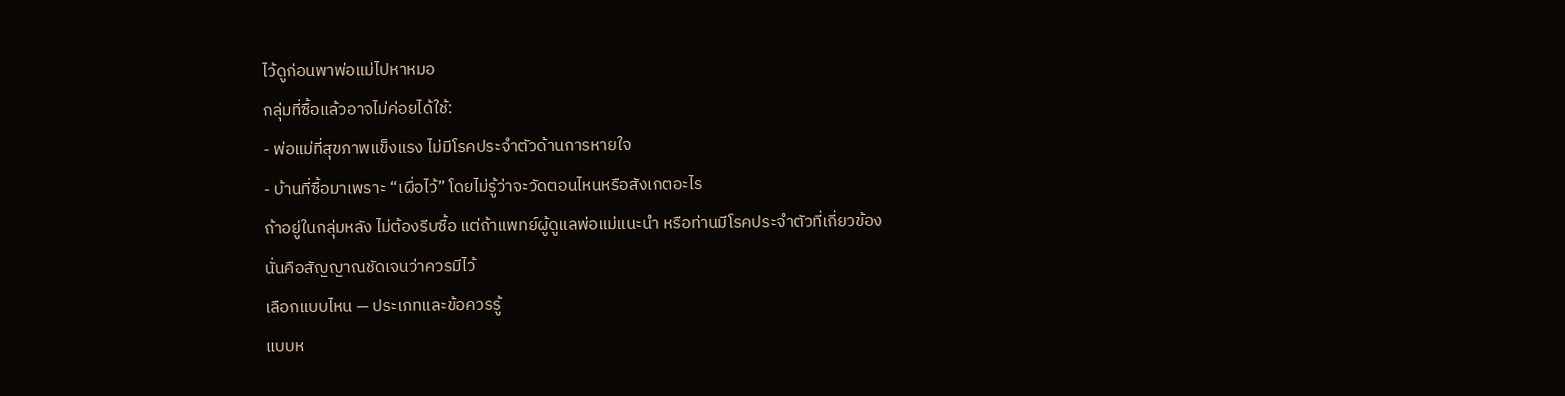ไว้ดูก่อนพาพ่อแม่ไปหาหมอ
กลุ่มที่ซื้อแล้วอาจไม่ค่อยได้ใช้:
- พ่อแม่ที่สุขภาพแข็งแรง ไม่มีโรคประจำตัวด้านการหายใจ
- บ้านที่ซื้อมาเพราะ “เผื่อไว้” โดยไม่รู้ว่าจะวัดตอนไหนหรือสังเกตอะไร
ถ้าอยู่ในกลุ่มหลัง ไม่ต้องรีบซื้อ แต่ถ้าแพทย์ผู้ดูแลพ่อแม่แนะนำ หรือท่านมีโรคประจำตัวที่เกี่ยวข้อง นั่นคือสัญญาณชัดเจนว่าควรมีไว้
เลือกแบบไหน — ประเภทและข้อควรรู้
แบบห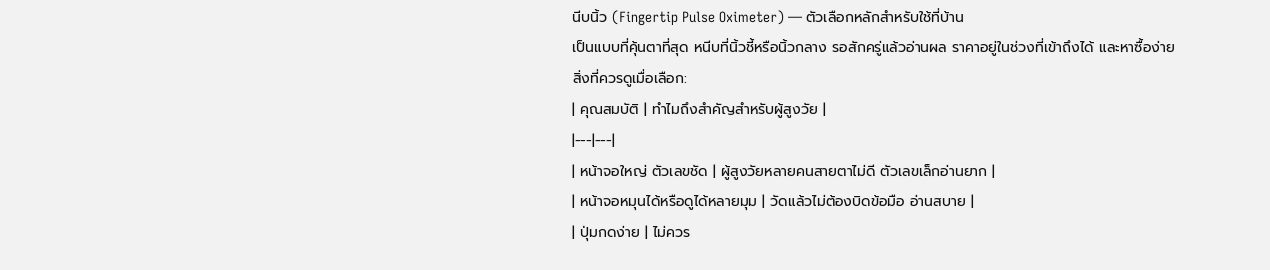นีบนิ้ว (Fingertip Pulse Oximeter) — ตัวเลือกหลักสำหรับใช้ที่บ้าน
เป็นแบบที่คุ้นตาที่สุด หนีบที่นิ้วชี้หรือนิ้วกลาง รอสักครู่แล้วอ่านผล ราคาอยู่ในช่วงที่เข้าถึงได้ และหาซื้อง่าย
สิ่งที่ควรดูเมื่อเลือก:
| คุณสมบัติ | ทำไมถึงสำคัญสำหรับผู้สูงวัย |
|---|---|
| หน้าจอใหญ่ ตัวเลขชัด | ผู้สูงวัยหลายคนสายตาไม่ดี ตัวเลขเล็กอ่านยาก |
| หน้าจอหมุนได้หรือดูได้หลายมุม | วัดแล้วไม่ต้องบิดข้อมือ อ่านสบาย |
| ปุ่มกดง่าย | ไม่ควร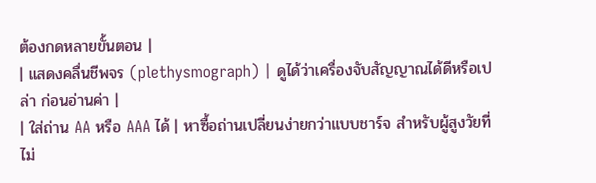ต้องกดหลายขั้นตอน |
| แสดงคลื่นชีพจร (plethysmograph) | ดูได้ว่าเครื่องจับสัญญาณได้ดีหรือเปล่า ก่อนอ่านค่า |
| ใส่ถ่าน AA หรือ AAA ได้ | หาซื้อถ่านเปลี่ยนง่ายกว่าแบบชาร์จ สำหรับผู้สูงวัยที่ไม่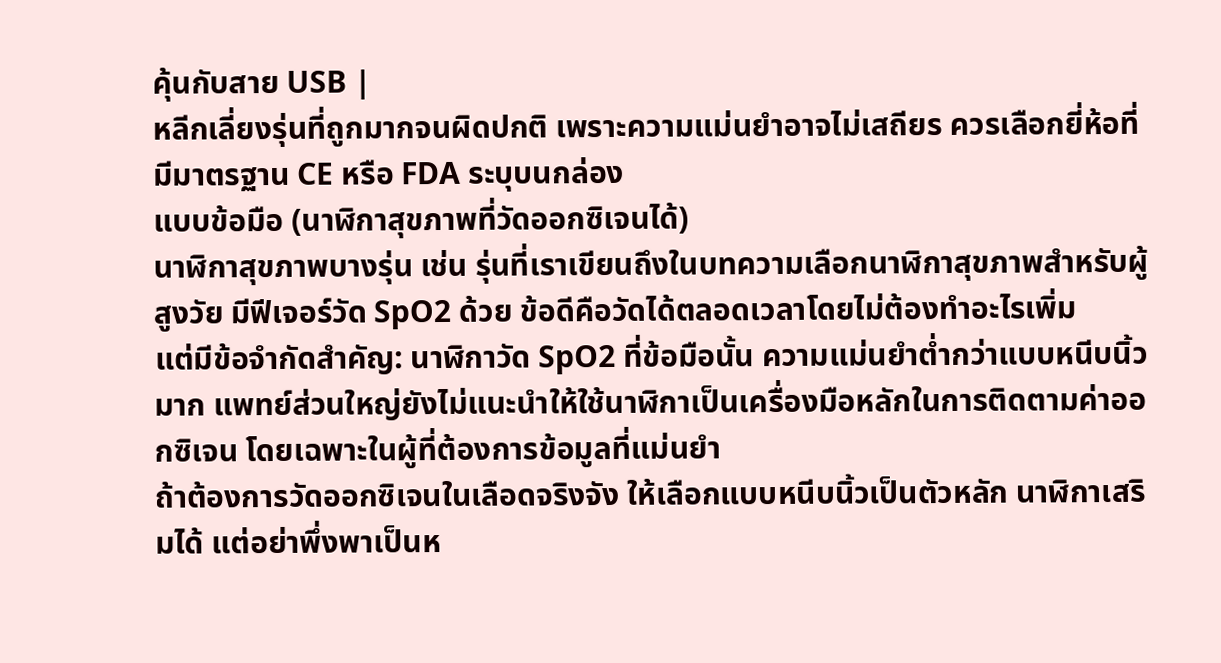คุ้นกับสาย USB |
หลีกเลี่ยงรุ่นที่ถูกมากจนผิดปกติ เพราะความแม่นยำอาจไม่เสถียร ควรเลือกยี่ห้อที่มีมาตรฐาน CE หรือ FDA ระบุบนกล่อง
แบบข้อมือ (นาฬิกาสุขภาพที่วัดออกซิเจนได้)
นาฬิกาสุขภาพบางรุ่น เช่น รุ่นที่เราเขียนถึงในบทความเลือกนาฬิกาสุขภาพสำหรับผู้สูงวัย มีฟีเจอร์วัด SpO2 ด้วย ข้อดีคือวัดได้ตลอดเวลาโดยไม่ต้องทำอะไรเพิ่ม
แต่มีข้อจำกัดสำคัญ: นาฬิกาวัด SpO2 ที่ข้อมือนั้น ความแม่นยำต่ำกว่าแบบหนีบนิ้วมาก แพทย์ส่วนใหญ่ยังไม่แนะนำให้ใช้นาฬิกาเป็นเครื่องมือหลักในการติดตามค่าออกซิเจน โดยเฉพาะในผู้ที่ต้องการข้อมูลที่แม่นยำ
ถ้าต้องการวัดออกซิเจนในเลือดจริงจัง ให้เลือกแบบหนีบนิ้วเป็นตัวหลัก นาฬิกาเสริมได้ แต่อย่าพึ่งพาเป็นห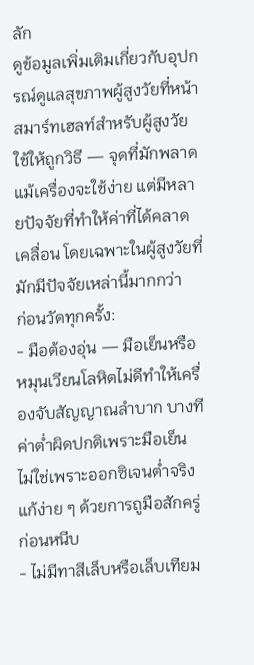ลัก
ดูข้อมูลเพิ่มเติมเกี่ยวกับอุปกรณ์ดูแลสุขภาพผู้สูงวัยที่หน้าสมาร์ทเฮลท์สำหรับผู้สูงวัย
ใช้ให้ถูกวิธี — จุดที่มักพลาด
แม้เครื่องจะใช้ง่าย แต่มีหลายปัจจัยที่ทำให้ค่าที่ได้คลาดเคลื่อน โดยเฉพาะในผู้สูงวัยที่มักมีปัจจัยเหล่านี้มากกว่า
ก่อนวัดทุกครั้ง:
- มือต้องอุ่น — มือเย็นหรือหมุนเวียนโลหิตไม่ดีทำให้เครื่องจับสัญญาณลำบาก บางทีค่าต่ำผิดปกติเพราะมือเย็น ไม่ใช่เพราะออกซิเจนต่ำจริง แก้ง่าย ๆ ด้วยการถูมือสักครู่ก่อนหนีบ
- ไม่มีทาสีเล็บหรือเล็บเทียม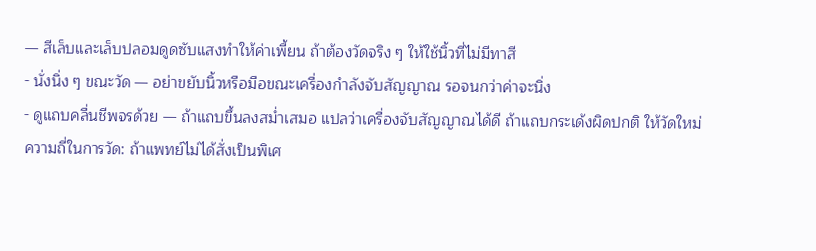— สีเล็บและเล็บปลอมดูดซับแสงทำให้ค่าเพี้ยน ถ้าต้องวัดจริง ๆ ให้ใช้นิ้วที่ไม่มีทาสี
- นั่งนิ่ง ๆ ขณะวัด — อย่าขยับนิ้วหรือมือขณะเครื่องกำลังจับสัญญาณ รอจนกว่าค่าจะนิ่ง
- ดูแถบคลื่นชีพจรด้วย — ถ้าแถบขึ้นลงสม่ำเสมอ แปลว่าเครื่องจับสัญญาณได้ดี ถ้าแถบกระเด้งผิดปกติ ให้วัดใหม่
ความถี่ในการวัด: ถ้าแพทย์ไม่ได้สั่งเป็นพิเศ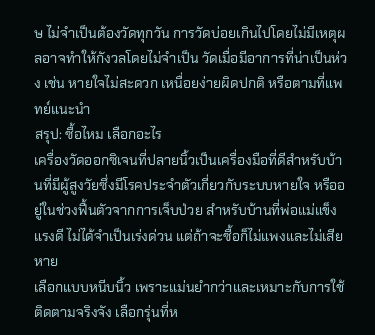ษ ไม่จำเป็นต้องวัดทุกวัน การวัดบ่อยเกินไปโดยไม่มีเหตุผลอาจทำให้กังวลโดยไม่จำเป็น วัดเมื่อมีอาการที่น่าเป็นห่วง เช่น หายใจไม่สะดวก เหนื่อยง่ายผิดปกติ หรือตามที่แพทย์แนะนำ
สรุป: ซื้อไหม เลือกอะไร
เครื่องวัดออกซิเจนที่ปลายนิ้วเป็นเครื่องมือที่ดีสำหรับบ้านที่มีผู้สูงวัยซึ่งมีโรคประจำตัวเกี่ยวกับระบบหายใจ หรืออยู่ในช่วงฟื้นตัวจากการเจ็บป่วย สำหรับบ้านที่พ่อแม่แข็งแรงดี ไม่ได้จำเป็นเร่งด่วน แต่ถ้าจะซื้อก็ไม่แพงและไม่เสียหาย
เลือกแบบหนีบนิ้ว เพราะแม่นยำกว่าและเหมาะกับการใช้ติดตามจริงจัง เลือกรุ่นที่ห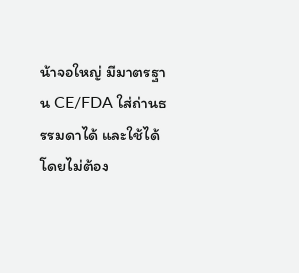น้าจอใหญ่ มีมาตรฐาน CE/FDA ใส่ถ่านธรรมดาได้ และใช้ได้โดยไม่ต้อง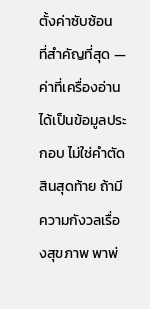ตั้งค่าซับซ้อน
ที่สำคัญที่สุด — ค่าที่เครื่องอ่านได้เป็นข้อมูลประกอบ ไม่ใช่คำตัดสินสุดท้าย ถ้ามีความกังวลเรื่องสุขภาพ พาพ่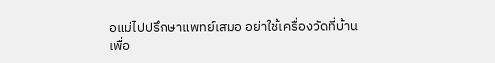อแม่ไปปรึกษาแพทย์เสมอ อย่าใช้เครื่องวัดที่บ้านเพื่อ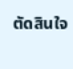ตัดสินใจ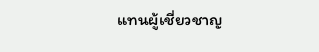แทนผู้เชี่ยวชาญ